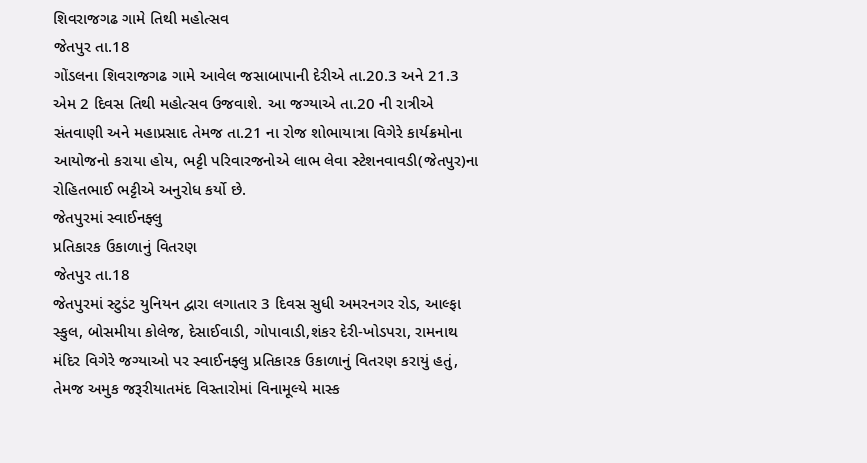શિવરાજગઢ ગામે તિથી મહોત્સવ
જેતપુર તા.18
ગોંડલના શિવરાજગઢ ગામે આવેલ જસાબાપાની દેરીએ તા.20.3 અને 21.3 એમ 2 દિવસ તિથી મહોત્સવ ઉજવાશે. આ જગ્યાએ તા.20 ની રાત્રીએ સંતવાણી અને મહાપ્રસાદ તેમજ તા.21 ના રોજ શોભાયાત્રા વિગેરે કાર્યક્રમોના આયોજનો કરાયા હોય, ભટ્ટી પરિવારજનોએ લાભ લેવા સ્ટેશનવાવડી(જેતપુર)ના રોહિતભાઈ ભટ્ટીએ અનુરોધ કર્યો છે.
જેતપુરમાં સ્વાઈનફ્લુ
પ્રતિકારક ઉકાળાનું વિતરણ
જેતપુર તા.18
જેતપુરમાં સ્ટુડંટ યુનિયન દ્વારા લગાતાર 3 દિવસ સુધી અમરનગર રોડ, આલ્ફા સ્કુલ, બોસમીયા કોલેજ, દેસાઈવાડી, ગોપાવાડી,શંકર દેરી-ખોડપરા, રામનાથ મંદિર વિગેરે જગ્યાઓ પર સ્વાઈનફ્લુ પ્રતિકારક ઉકાળાનું વિતરણ કરાયું હતું, તેમજ અમુક જરૂરીયાતમંદ વિસ્તારોમાં વિનામૂલ્યે માસ્ક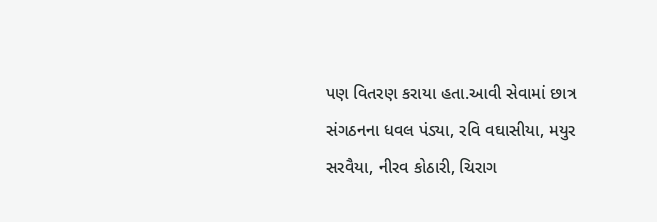પણ વિતરણ કરાયા હતા.આવી સેવામાં છાત્ર સંગઠનના ધવલ પંડ્યા, રવિ વઘાસીયા, મયુર સરવૈયા, નીરવ કોઠારી, ચિરાગ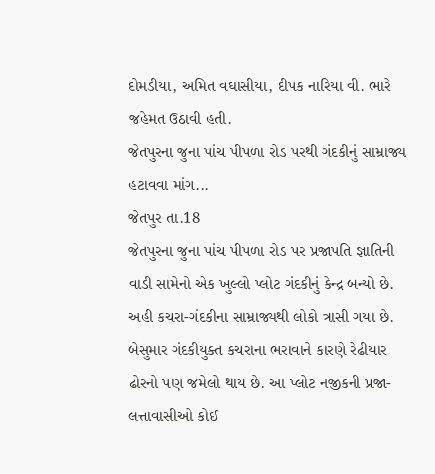દોમડીયા, અમિત વઘાસીયા, દીપક નારિયા વી. ભારે જહેમત ઉઠાવી હતી.
જેતપુરના જુના પાંચ પીપળા રોડ પરથી ગંદકીનું સામ્રાજ્ય હટાવવા માંગ...
જેતપુર તા.18
જેતપુરના જુના પાંચ પીપળા રોડ પર પ્રજાપતિ જ્ઞાતિની વાડી સામેનો એક ખુલ્લો પ્લોટ ગંદકીનું કેન્દ્ર બન્યો છે. અહી કચરા-ગંદકીના સામ્રાજ્યથી લોકો ત્રાસી ગયા છે. બેસુમાર ગંદકીયુક્ત કચરાના ભરાવાને કારણે રેઢીયાર ઢોરનો પણ જમેલો થાય છે. આ પ્લોટ નજીકની પ્રજા-લત્તાવાસીઓ કોઈ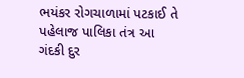ભયંકર રોગચાળામાં પટકાઈ તે પહેલાજ પાલિકા તંત્ર આ ગંદકી દુર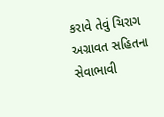કરાવે તેવું ચિરાગ અગ્રાવત સહિતના સેવાભાવી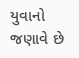યુવાનો જણાવે છે